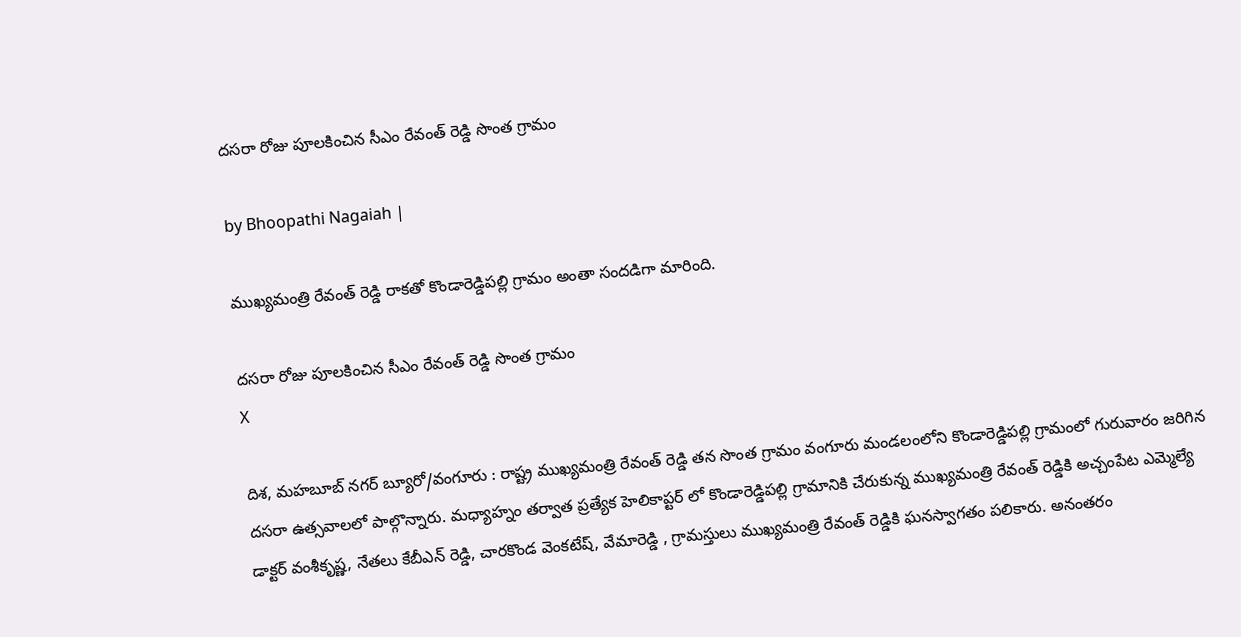దసరా రోజు పూలకించిన సీఎం రేవంత్ రెడ్డి సొంత గ్రామం

by Bhoopathi Nagaiah |

ముఖ్యమంత్రి రేవంత్ రెడ్డి రాకతో కొండారెడ్డిపల్లి గ్రామం అంతా సందడిగా మారింది.

దసరా రోజు పూలకించిన సీఎం రేవంత్ రెడ్డి సొంత గ్రామం
X

దిశ, మహబూబ్ నగర్ బ్యూరో/వంగూరు : రాష్ట్ర ముఖ్యమంత్రి రేవంత్ రెడ్డి తన సొంత గ్రామం వంగూరు మండలంలోని కొండారెడ్డిపల్లి గ్రామంలో గురువారం జరిగిన దసరా ఉత్సవాలలో పాల్గొన్నారు. మధ్యాహ్నం తర్వాత ప్రత్యేక హెలికాప్టర్ లో కొండారెడ్డిపల్లి గ్రామానికి చేరుకున్న ముఖ్యమంత్రి రేవంత్ రెడ్డికి అచ్చంపేట ఎమ్మెల్యే డాక్టర్ వంశీకృష్ణ, నేతలు కేబీఎన్ రెడ్డి, చారకొండ వెంకటేష్, వేమారెడ్డి , గ్రామస్తులు ముఖ్యమంత్రి రేవంత్ రెడ్డికి ఘనస్వాగతం పలికారు. అనంతరం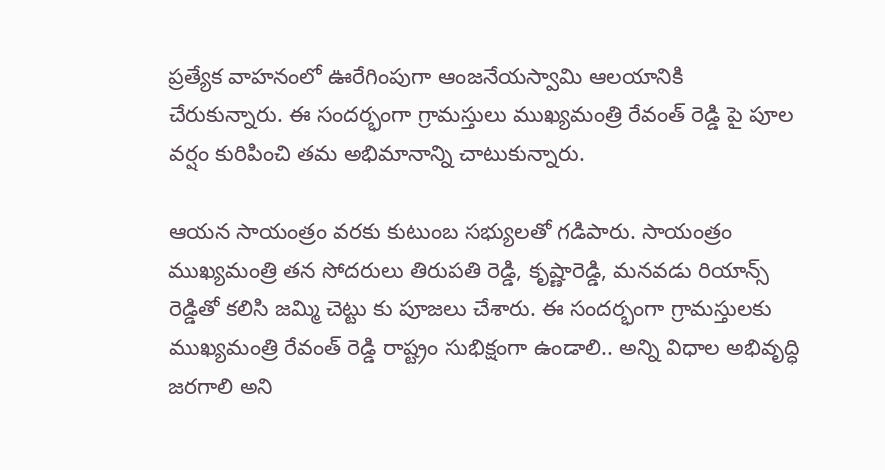ప్రత్యేక వాహనంలో ఊరేగింపుగా ఆంజనేయస్వామి ఆలయానికి చేరుకున్నారు. ఈ సందర్భంగా గ్రామస్తులు ముఖ్యమంత్రి రేవంత్ రెడ్డి పై పూల వర్షం కురిపించి తమ అభిమానాన్ని చాటుకున్నారు.

ఆయన సాయంత్రం వరకు కుటుంబ సభ్యులతో గడిపారు. సాయంత్రం ముఖ్యమంత్రి తన సోదరులు తిరుపతి రెడ్డి, కృష్ణారెడ్డి, మనవడు రియాన్స్ రెడ్డితో కలిసి జమ్మి చెట్టు కు పూజలు చేశారు. ఈ సందర్భంగా గ్రామస్తులకు ముఖ్యమంత్రి రేవంత్ రెడ్డి రాష్ట్రం సుభిక్షంగా ఉండాలి.. అన్ని విధాల అభివృద్ధి జరగాలి అని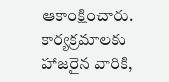ఆకాంక్షించారు. కార్యక్రమాలకు హాజరైన వారికి,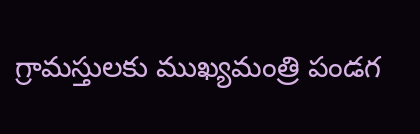గ్రామస్తులకు ముఖ్యమంత్రి పండగ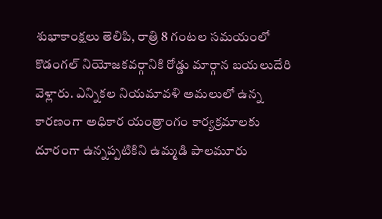శుభాకాంక్షలు తెలిపి, రాత్రి 8 గంటల సమయంలో కొడంగల్ నియోజకవర్గానికి రోడ్డు మార్గాన బయలుదేరి వెళ్లారు. ఎన్నికల నియమావళి అమలులో ఉన్న కారణంగా అధికార యంత్రాంగం కార్యక్రమాలకు దూరంగా ఉన్నప్పటికిని ఉమ్మడి పాలమూరు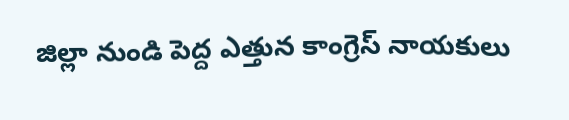జిల్లా నుండి పెద్ద ఎత్తున కాంగ్రెస్ నాయకులు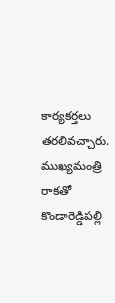కార్యకర్తలు తరలివచ్చారు. ముఖ్యమంత్రి రాకతో కొండారెడ్డిపల్లి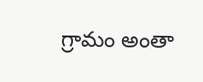గ్రామం అంతా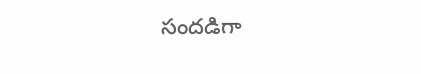సందడిగా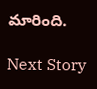మారింది.

Next Story